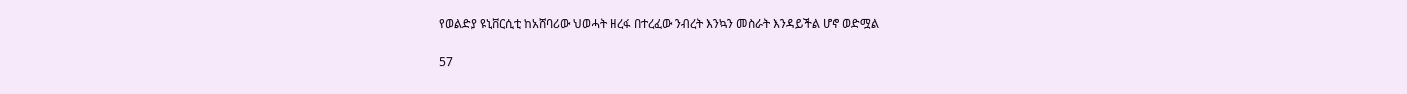የወልድያ ዩኒቨርሲቲ ከአሸባሪው ህወሓት ዘረፋ በተረፈው ንብረት እንኳን መስራት እንዳይችል ሆኖ ወድሟል

57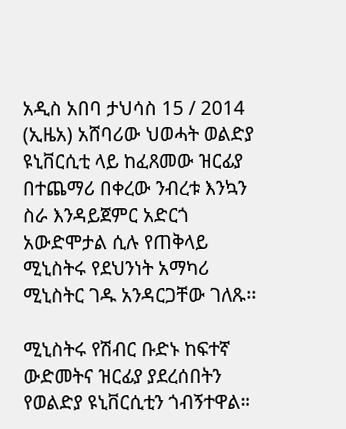አዲስ አበባ ታህሳስ 15 / 2014 (ኢዜአ) አሸባሪው ህወሓት ወልድያ ዩኒቨርሲቲ ላይ ከፈጸመው ዝርፊያ በተጨማሪ በቀረው ንብረቱ እንኳን ስራ እንዳይጀምር አድርጎ አውድሞታል ሲሉ የጠቅላይ ሚኒስትሩ የደህንነት አማካሪ ሚኒስትር ገዱ አንዳርጋቸው ገለጹ፡፡

ሚኒስትሩ የሽብር ቡድኑ ከፍተኛ ውድመትና ዝርፊያ ያደረሰበትን የወልድያ ዩኒቨርሲቲን ጎብኝተዋል።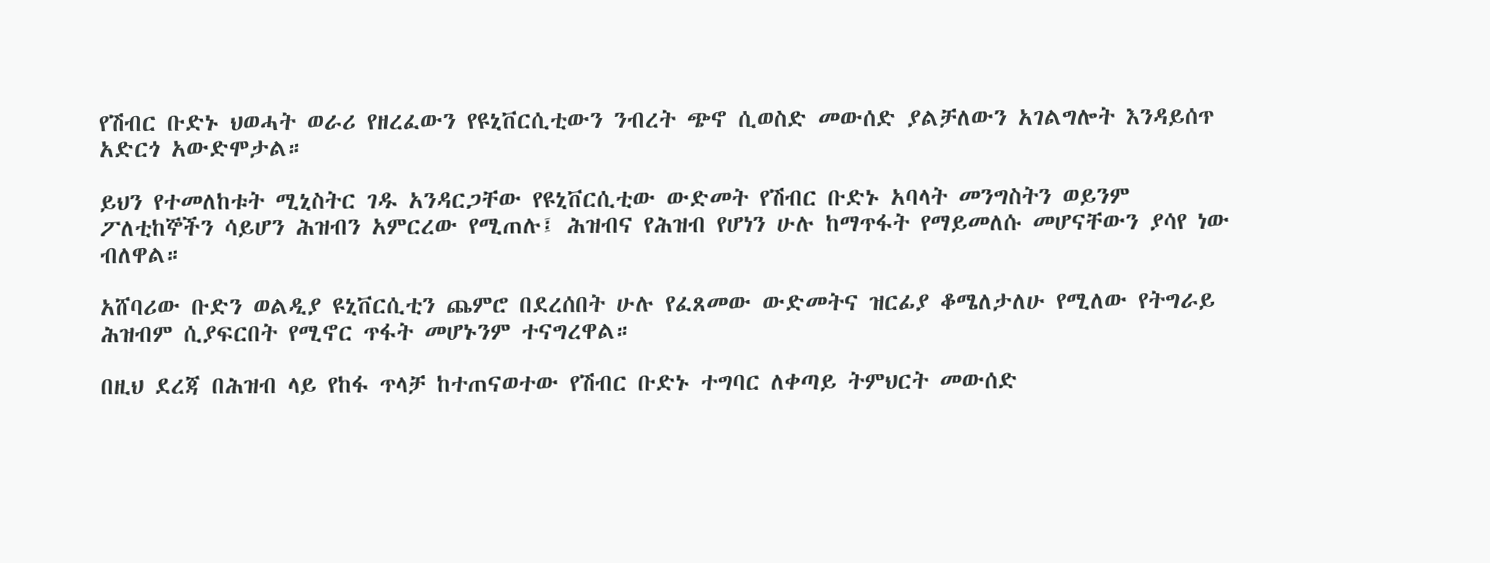የሽብር ቡድኑ ህወሓት ወራሪ የዘረፈውን የዩኒቨርሲቲውን ንብረት ጭኖ ሲወስድ መውሰድ ያልቻለውን አገልግሎት እንዳይሰጥ አድርጎ አውድሞታል።

ይህን የተመለከቱት ሚኒስትር ገዱ አንዳርጋቸው የዩኒቨርሲቲው ውድመት የሽብር ቡድኑ አባላት መንግስትን ወይንም ፖለቲከኞችን ሳይሆን ሕዝብን አምርረው የሚጠሉ፤ ሕዝብና የሕዝብ የሆነን ሁሉ ከማጥፋት የማይመለሱ መሆናቸውን ያሳየ ነው ብለዋል።

አሸባሪው ቡድን ወልዲያ ዩኒቨርሲቲን ጨምሮ በደረሰበት ሁሉ የፈጸመው ውድመትና ዝርፊያ ቆሜለታለሁ የሚለው የትግራይ ሕዝብም ሲያፍርበት የሚኖር ጥፋት መሆኑንም ተናግረዋል።

በዚህ ደረጃ በሕዝብ ላይ የከፋ ጥላቻ ከተጠናወተው የሽብር ቡድኑ ተግባር ለቀጣይ ትምህርት መውሰድ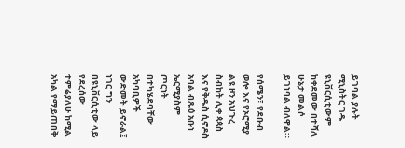ይገባል ያሉት ሚኒስትር ገዱ ዩኒቨርሲቲውም ከቀደመው በተሻለ ሁኔታ መልሶ ይገነባል ብለዋል።

የሰሜን፣ የደቡብ ወሎ እና የኦሮሚያ ልዩ ዞን አህጉረ ስብከት ሊቀ ጳጳስ እና የቅዱስ ሲኖዶስ አባል ብጹዕ አቡነ ኤርሚያስም ጦርነት በተካሄደባቸው አካባቢዎች ውድመት ይኖራል፤ ነገር ግን በዩኒቨርሲቲው ላይ የደረሰው ተምሬያለሁ ከሚል አካል የማይጠበቅ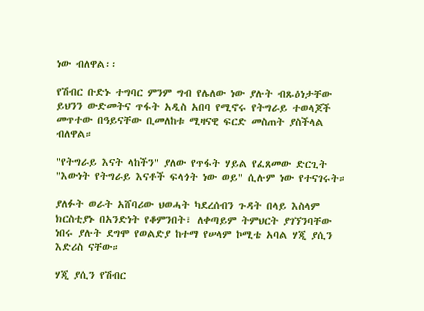ነው ብለዋል፡፡

የሽብር ቡድኑ ተግባር ምንም ግብ የሌለው ነው ያሉት ብጹዕነታቸው ይህንን ውድመትና ጥፋት አዲስ አበባ የሚኖሩ የትግራይ ተወላጆች መጥተው በዓይናቸው ቢመለከቱ ሚዛናዊ ፍርድ መስጠት ያስችላል ብለዋል።

"የትግራይ እናት ላከችን" ያለው የጥፋት ሃይል የፈጸመው ድርጊት "እውነት የትግራይ እናቶች ፍላጎት ነው ወይ" ሲሉም ነው የተናገሩት።

ያለፉት ወራት አሸባሪው ህወሓት ካደረሰብን ጉዳት በላይ እስላም ክርስቲያኑ በአንድነት የቆምንበት፣ ለቀጣይም ትምህርት ያገኘንባቸው ነበሩ ያሉት ደግሞ የወልድያ ከተማ የሠላም ኮሚቴ አባል ሃጂ ያሲን እድሪስ ናቸው።

ሃጂ ያሲን የሽብር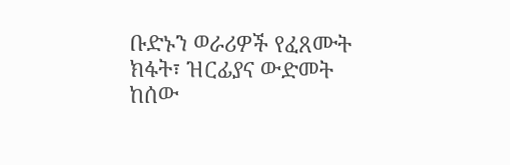ቡድኑን ወራሪዎች የፈጸሙት ክፋት፣ ዝርፊያና ውድመት ከሰው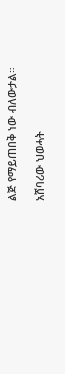ልጅ የማይጠበቅ ነው ብለውታል።

አሸባሪው ህወሓት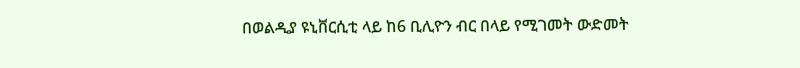በወልዲያ ዩኒቨርሲቲ ላይ ከ6 ቢሊዮን ብር በላይ የሚገመት ውድመት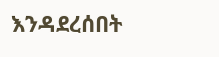እንዳደረሰበት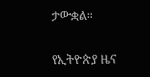ታውቋል።

የኢትዮጵያ ዜና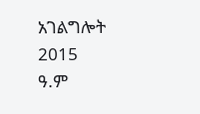አገልግሎት
2015
ዓ.ም